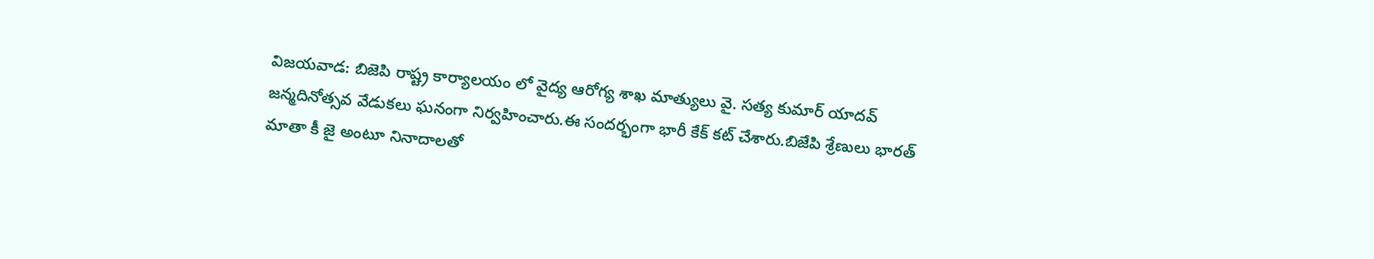విజయవాడ: బిజెపి రాష్ట్ర కార్యాలయం లో వైద్య ఆరోగ్య శాఖ మాత్యులు వై. సత్య కుమార్ యాదవ్ జన్మదినోత్సవ వేడుకలు ఘనంగా నిర్వహించారు.ఈ సందర్భంగా భారీ కేక్ కట్ చేశారు.బిజేపి శ్రేణులు భారత్ మాతా కీ జై అంటూ నినాదాలతో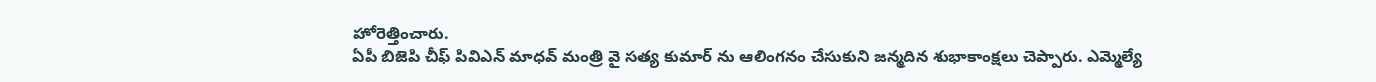హోరెత్తించారు.
ఏపీ బిజెపి చీఫ్ పివిఎన్ మాధవ్ మంత్రి వై సత్య కుమార్ ను ఆలింగనం చేసుకుని జన్మదిన శుభాకాంక్షలు చెప్పారు. ఎమ్మెల్యే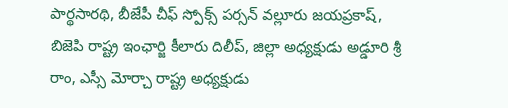పార్థసారథి, బీజేపీ చీఫ్ స్పోక్స్ పర్సన్ వల్లూరు జయప్రకాష్, బిజెపి రాష్ట్ర ఇంఛార్జి కీలారు దిలీప్, జిల్లా అధ్యక్షుడు అడ్డూరి శ్రీ రాం, ఎస్సీ మోర్చా రాష్ట్ర అధ్యక్షుడు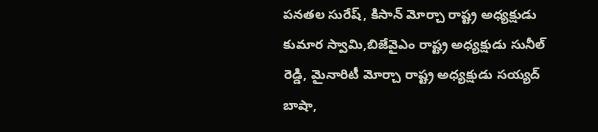పనతల సురేష్, కిసాన్ మోర్చా రాష్ట్ర అధ్యక్షుడు కుమార స్వామి,బిజేవైఎం రాష్ట్ర అధ్యక్షుడు సునీల్ రెడ్డి, మైనారిటీ మోర్చా రాష్ట్ర అధ్యక్షుడు సయ్యద్ బాషా,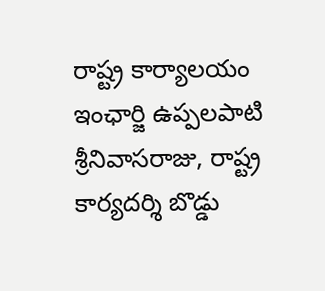రాష్ట్ర కార్యాలయం ఇంఛార్జి ఉప్పలపాటి శ్రీనివాసరాజు, రాష్ట్ర కార్యదర్శి బొడ్డు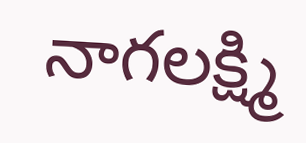నాగలక్ష్మి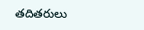తదితరులు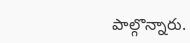పాల్గొన్నారు.